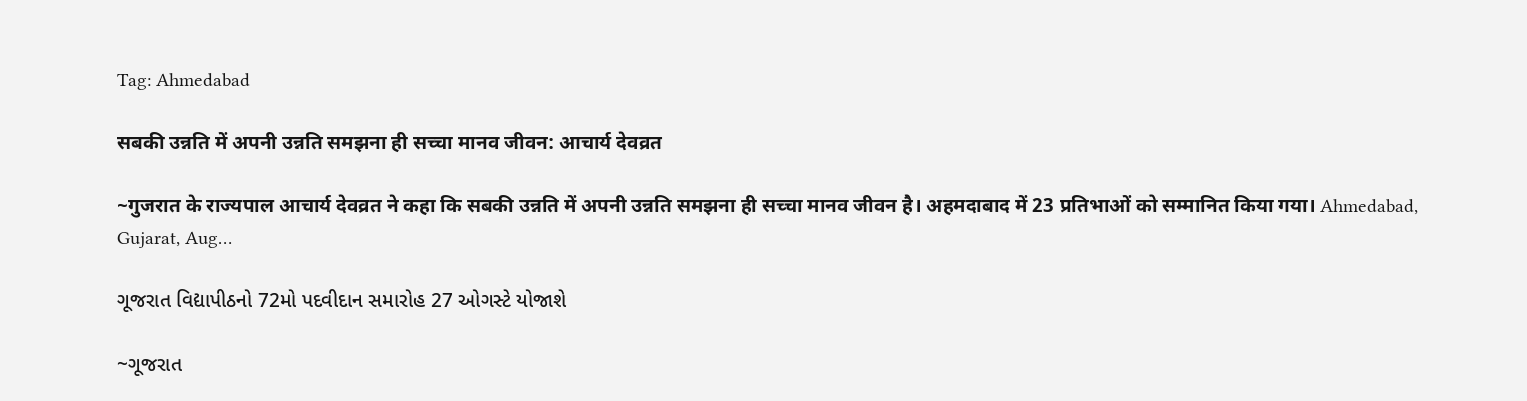Tag: Ahmedabad

सबकी उन्नति में अपनी उन्नति समझना ही सच्चा मानव जीवन: आचार्य देवव्रत

~गुजरात के राज्यपाल आचार्य देवव्रत ने कहा कि सबकी उन्नति में अपनी उन्नति समझना ही सच्चा मानव जीवन है। अहमदाबाद में 23 प्रतिभाओं को सम्मानित किया गया। Ahmedabad, Gujarat, Aug…

ગૂજરાત વિદ્યાપીઠનો 72મો પદવીદાન સમારોહ 27 ઓગસ્ટે યોજાશે

~ગૂજરાત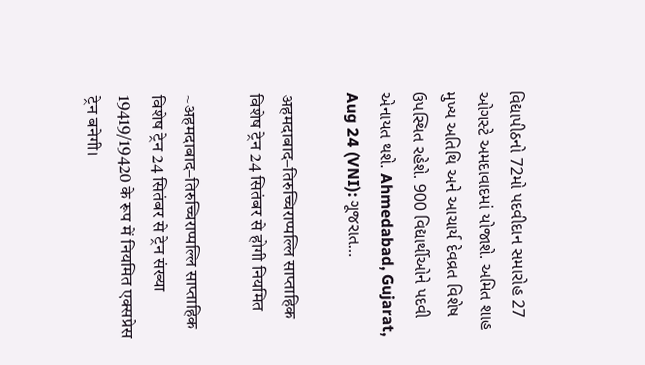વિદ્યાપીઠનો 72મો પદવીદાન સમારોહ 27 ઓગસ્ટે અમદાવાદમાં યોજાશે. અમિત શાહ મુખ્ય અતિથિ અને આચાર્ય દેવવ્રત વિશેષ ઉપસ્થિત રહેશે. 900 વિદ્યાર્થીઓને પદવી એનાયત થશે. Ahmedabad, Gujarat, Aug 24 (VNI): ગૂજરાત…

अहमदाबाद–तिरुच्चिराप्पल्लि साप्ताहिक विशेष ट्रेन 24 सितंबर से होगी नियमित

~अहमदाबाद–तिरुच्चिराप्पल्लि साप्ताहिक विशेष ट्रेन 24 सितंबर से ट्रेन संख्या 19419/19420 के रूप में नियमित एक्सप्रेस ट्रेन बनेगी।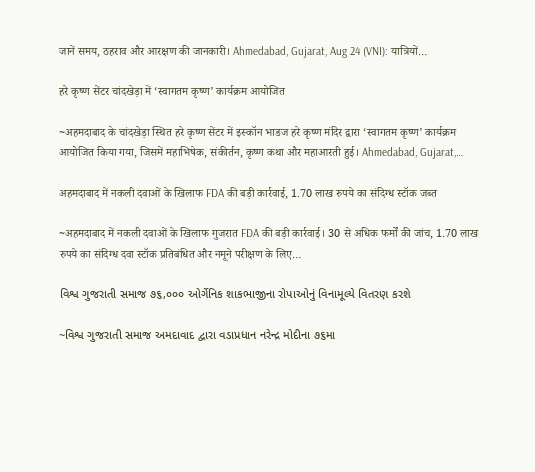जानें समय, ठहराव और आरक्षण की जानकारी। Ahmedabad, Gujarat, Aug 24 (VNI): यात्रियों…

हरे कृष्ण सेंटर चांदखेड़ा में ‘स्वागतम कृष्ण’ कार्यक्रम आयोजित

~अहमदाबाद के चांदखेड़ा स्थित हरे कृष्ण सेंटर में इस्कॉन भाडज हरे कृष्ण मंदिर द्वारा ‘स्वागतम कृष्ण’ कार्यक्रम आयोजित किया गया, जिसमें महाभिषेक, संकीर्तन, कृष्ण कथा और महाआरती हुई। Ahmedabad, Gujarat,…

अहमदाबाद में नकली दवाओं के खिलाफ FDA की बड़ी कार्रवाई, 1.70 लाख रुपये का संदिग्ध स्टॉक जब्त

~अहमदाबाद में नकली दवाओं के खिलाफ गुजरात FDA की बड़ी कार्रवाई। 30 से अधिक फर्मों की जांच, 1.70 लाख रुपये का संदिग्ध दवा स्टॉक प्रतिबंधित और नमूने परीक्षण के लिए…

વિશ્વ ગુજરાતી સમાજ ૭૬,૦૦૦ ઓર્ગેનિક શાકભાજીના રોપાઓનું વિનામૂલ્યે વિતરણ કરશે

~વિશ્વ ગુજરાતી સમાજ અમદાવાદ દ્વારા વડાપ્રધાન નરેન્દ્ર મોદીના ૭૬મા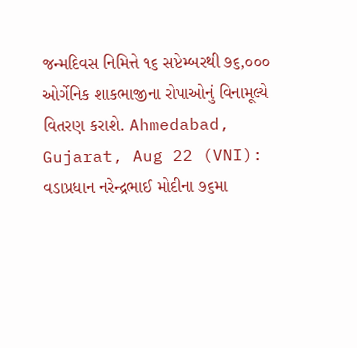જન્મદિવસ નિમિત્તે ૧૬ સપ્ટેમ્બરથી ૭૬,૦૦૦ ઓર્ગેનિક શાકભાજીના રોપાઓનું વિનામૂલ્યે વિતરણ કરાશે. Ahmedabad, Gujarat, Aug 22 (VNI): વડાપ્રધાન નરેન્દ્રભાઈ મોદીના ૭૬મા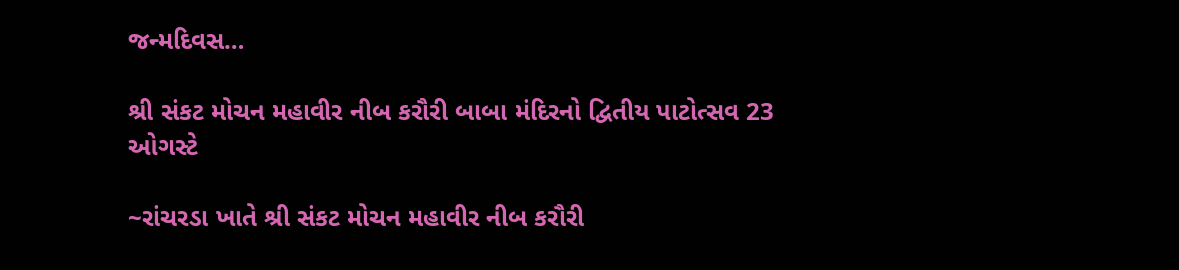જન્મદિવસ…

શ્રી સંકટ મોચન મહાવીર નીબ કરૌરી બાબા મંદિરનો દ્વિતીય પાટોત્સવ 23 ઓગસ્ટે

~રાંચરડા ખાતે શ્રી સંકટ મોચન મહાવીર નીબ કરૌરી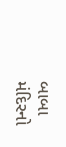બાબા મંદિરનો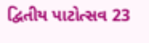દ્વિતીય પાટોત્સવ 23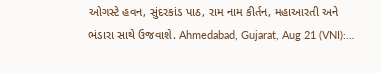ઓગસ્ટે હવન, સુંદરકાંડ પાઠ, રામ નામ કીર્તન, મહાઆરતી અને ભંડારા સાથે ઉજવાશે. Ahmedabad, Gujarat, Aug 21 (VNI):…